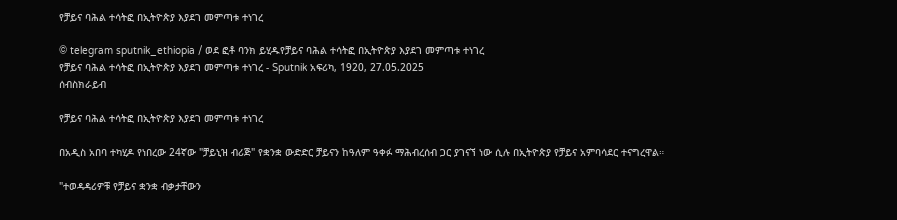የቻይና ባሕል ተሳትፎ በኢትዮጵያ እያደገ መምጣቱ ተነገረ

© telegram sputnik_ethiopia / ወደ ፎቶ ባንክ ይሂዱየቻይና ባሕል ተሳትፎ በኢትዮጵያ እያደገ መምጣቱ ተነገረ
የቻይና ባሕል ተሳትፎ በኢትዮጵያ እያደገ መምጣቱ ተነገረ - Sputnik አፍሪካ, 1920, 27.05.2025
ሰብስክራይብ

የቻይና ባሕል ተሳትፎ በኢትዮጵያ እያደገ መምጣቱ ተነገረ

በአዲስ አበባ ተካሂዶ የነበረው 24ኛው "ቻይኒዝ ብሪጅ" የቋንቋ ውድድር ቻይናን ከዓለም ዓቀፉ ማሕብረሰብ ጋር ያገናኘ ነው ሲሉ በኢትዮጵያ የቻይና አምባሳደር ተናግረዋል።

"ተወዳዳሪዎቹ የቻይና ቋንቋ ብቃታቸውን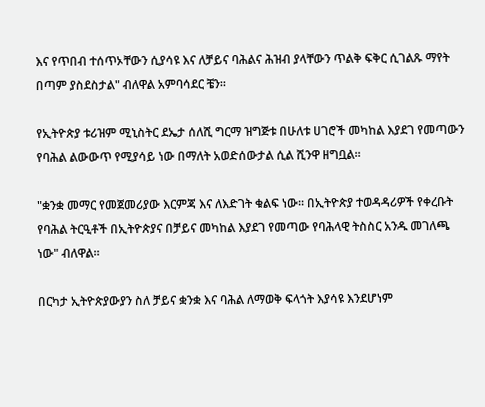እና የጥበብ ተሰጥኦቸውን ሲያሳዩ እና ለቻይና ባሕልና ሕዝብ ያላቸውን ጥልቅ ፍቅር ሲገልጹ ማየት በጣም ያስደስታል" ብለዋል አምባሳደር ቼን።

የኢትዮጵያ ቱሪዝም ሚኒስትር ደኤታ ሰለሺ ግርማ ዝግጅቱ በሁለቱ ሀገሮች መካከል እያደገ የመጣውን የባሕል ልውውጥ የሚያሳይ ነው በማለት አወድሰውታል ሲል ሺንዋ ዘግቧል።

"ቋንቋ መማር የመጀመሪያው እርምጃ እና ለእድገት ቁልፍ ነው። በኢትዮጵያ ተወዳዳሪዎች የቀረቡት የባሕል ትርዒቶች በኢትዮጵያና በቻይና መካከል እያደገ የመጣው የባሕላዊ ትስስር አንዱ መገለጫ ነው" ብለዋል።

በርካታ ኢትዮጵያውያን ስለ ቻይና ቋንቋ እና ባሕል ለማወቅ ፍላጎት እያሳዩ እንደሆነም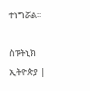ተነግሯል፡፡

ስፑትኒክ ኢትዮጵያ |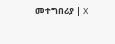መተግበሪያ | X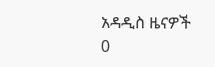አዳዲስ ዜናዎች
0